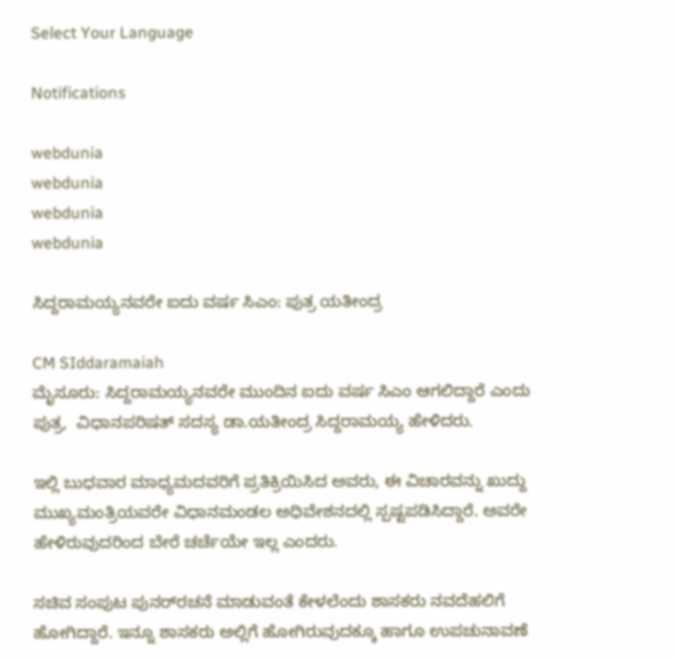Select Your Language

Notifications

webdunia
webdunia
webdunia
webdunia

ಸಿದ್ದರಾಮಯ್ಯನವರೇ ಐದು ವರ್ಷ ಸಿಎಂ: ಪುತ್ರ ಯತೀಂದ್ರ

CM SIddaramaiah
ಮೈಸೂರು: ಸಿದ್ದರಾಮಯ್ಯನವರೇ ಮುಂದಿನ ಐದು ವರ್ಷ ಸಿಎಂ ಆಗಲಿದ್ದಾರೆ ಎಂದು ಪುತ್ರ,  ವಿಧಾನಪರಿಷತ್‌ ಸದಸ್ಯ ಡಾ.ಯತೀಂದ್ರ ಸಿದ್ದರಾಮಯ್ಯ ಹೇಳಿದರು.

ಇಲ್ಲಿ ಬುಧವಾರ ಮಾಧ್ಯಮದವರಿಗೆ ಪ್ರತಿಕ್ರಿಯಿಸಿದ ಅವರು, ಈ ವಿಚಾರವನ್ನು ಖುದ್ದು ಮುಖ್ಯಮಂತ್ರಿಯವರೇ ವಿಧಾನಮಂಡಲ ಅಧಿವೇಶನದಲ್ಲಿ ಸ್ಪಷ್ಟಪಡಿಸಿದ್ದಾರೆ. ಅವರೇ ಹೇಳಿರುವುದರಿಂದ ಬೇರೆ ಚರ್ಚೆಯೇ ಇಲ್ಲ ಎಂದರು.

ಸಚಿವ ಸಂಪುಟ ಪುನರ್‌ರಚನೆ ಮಾಡುವಂತೆ ಕೇಳಲೆಂದು ಶಾಸಕರು ನವದೆಹಲಿಗೆ ಹೋಗಿದ್ದಾರೆ. ಇನ್ನೂ ಶಾಸಕರು ಅಲ್ಲಿಗೆ ಹೋಗಿರುವುದಕ್ಕೂ ಹಾಗೂ ಉಪಚುನಾವಣೆ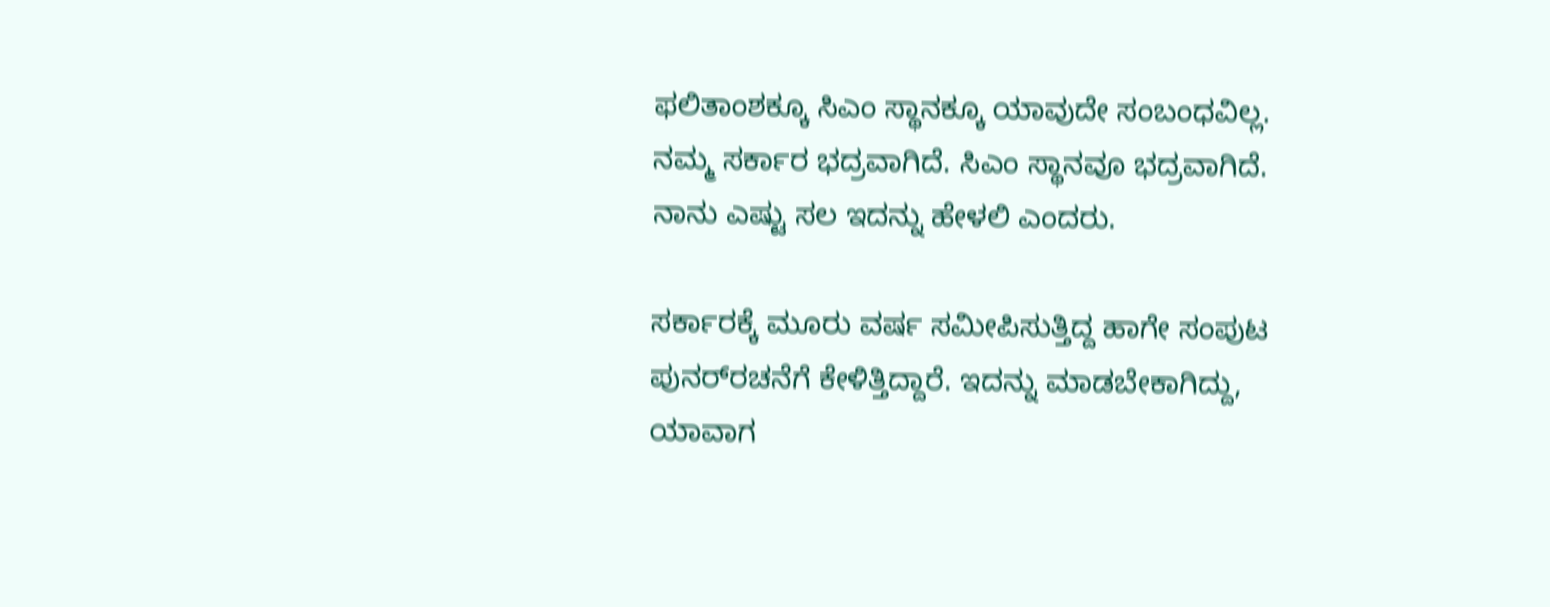ಫಲಿತಾಂಶಕ್ಕೂ ಸಿಎಂ ಸ್ಥಾನಕ್ಕೂ ಯಾವುದೇ ಸಂಬಂಧವಿಲ್ಲ. ನಮ್ಮ ಸರ್ಕಾರ ಭದ್ರವಾಗಿದೆ. ಸಿಎಂ ಸ್ಥಾನವೂ ಭದ್ರವಾಗಿದೆ. ನಾನು ಎಷ್ಟು ಸಲ ಇದನ್ನು ಹೇಳಲಿ ಎಂದರು.

ಸರ್ಕಾರಕ್ಕೆ ಮೂರು ವರ್ಷ ಸಮೀಪಿಸುತ್ತಿದ್ದ ಹಾಗೇ ಸಂಪುಟ ಪುನರ್‌ರಚನೆಗೆ ಕೇಳಿತ್ತಿದ್ದಾರೆ. ಇದನ್ನು ಮಾಡಬೇಕಾಗಿದ್ದು, ಯಾವಾಗ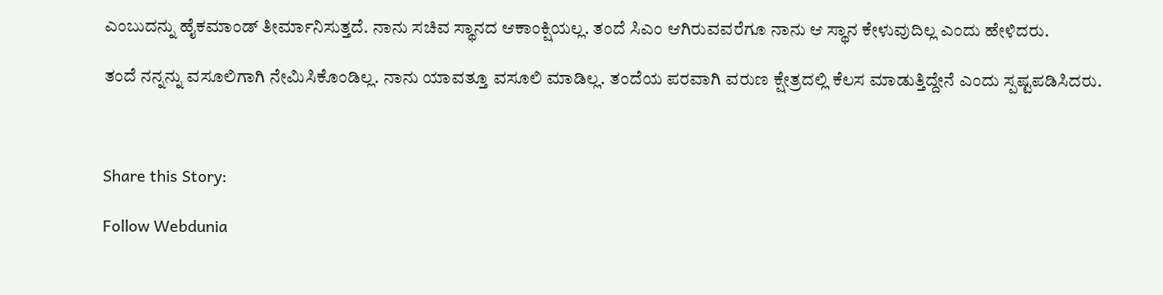ಎಂಬುದನ್ನು ಹೈಕಮಾಂಡ್ ತೀರ್ಮಾನಿಸುತ್ತದೆ. ನಾನು ಸಚಿವ ಸ್ಥಾನದ ಆಕಾಂಕ್ಷಿಯಲ್ಲ. ತಂದೆ ಸಿಎಂ ಆಗಿರುವವರೆಗೂ ನಾನು ಆ ಸ್ಥಾನ ಕೇಳುವುದಿಲ್ಲ ಎಂದು ಹೇಳಿದರು.

ತಂದೆ ನನ್ನನ್ನು ವಸೂಲಿಗಾಗಿ ನೇಮಿಸಿಕೊಂಡಿಲ್ಲ. ನಾನು ಯಾವತ್ತೂ ವಸೂಲಿ ಮಾಡಿಲ್ಲ. ತಂದೆಯ ಪರವಾಗಿ ವರುಣ ಕ್ಷೇತ್ರದಲ್ಲಿ ಕೆಲಸ ಮಾಡುತ್ತಿದ್ದೇನೆ ಎಂದು ಸ್ಪಷ್ಟಪಡಿಸಿದರು.



Share this Story:

Follow Webdunia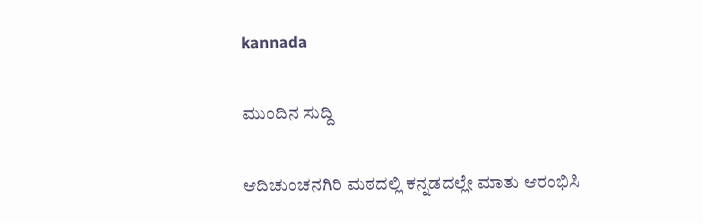kannada

ಮುಂದಿನ ಸುದ್ದಿ

ಆದಿಚುಂಚನಗಿರಿ ಮಠದಲ್ಲಿ ಕನ್ನಡದಲ್ಲೇ ಮಾತು ಆರಂಭಿಸಿ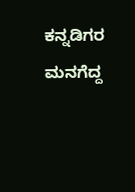ಕನ್ನಡಿಗರ ಮನಗೆದ್ದ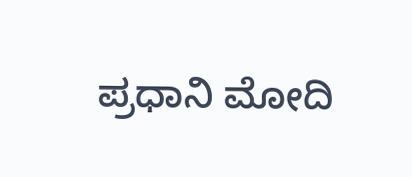ಪ್ರಧಾನಿ ಮೋದಿ